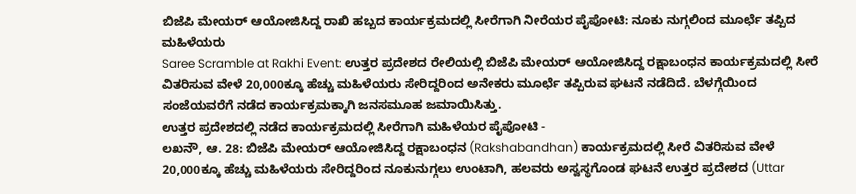ಬಿಜೆಪಿ ಮೇಯರ್ ಆಯೋಜಿಸಿದ್ದ ರಾಖಿ ಹಬ್ಬದ ಕಾರ್ಯಕ್ರಮದಲ್ಲಿ ಸೀರೆಗಾಗಿ ನೀರೆಯರ ಪೈಪೋಟಿ: ನೂಕು ನುಗ್ಗಲಿಂದ ಮೂರ್ಛೆ ತಪ್ಪಿದ ಮಹಿಳೆಯರು
Saree Scramble at Rakhi Event: ಉತ್ತರ ಪ್ರದೇಶದ ರೇಲಿಯಲ್ಲಿ ಬಿಜೆಪಿ ಮೇಯರ್ ಆಯೋಜಿಸಿದ್ದ ರಕ್ಷಾಬಂಧನ ಕಾರ್ಯಕ್ರಮದಲ್ಲಿ ಸೀರೆ ವಿತರಿಸುವ ವೇಳೆ 20,000ಕ್ಕೂ ಹೆಚ್ಚು ಮಹಿಳೆಯರು ಸೇರಿದ್ದರಿಂದ ಅನೇಕರು ಮೂರ್ಛೆ ತಪ್ಪಿರುವ ಘಟನೆ ನಡೆದಿದೆ. ಬೆಳಗ್ಗೆಯಿಂದ ಸಂಜೆಯವರೆಗೆ ನಡೆದ ಕಾರ್ಯಕ್ರಮಕ್ಕಾಗಿ ಜನಸಮೂಹ ಜಮಾಯಿಸಿತ್ತು.
ಉತ್ತರ ಪ್ರದೇಶದಲ್ಲಿ ನಡೆದ ಕಾರ್ಯಕ್ರಮದಲ್ಲಿ ಸೀರೆಗಾಗಿ ಮಹಿಳೆಯರ ಪೈಪೋಟಿ -
ಲಖನೌ, ಆ. 28: ಬಿಜೆಪಿ ಮೇಯರ್ ಆಯೋಜಿಸಿದ್ದ ರಕ್ಷಾಬಂಧನ (Rakshabandhan) ಕಾರ್ಯಕ್ರಮದಲ್ಲಿ ಸೀರೆ ವಿತರಿಸುವ ವೇಳೆ 20,000ಕ್ಕೂ ಹೆಚ್ಚು ಮಹಿಳೆಯರು ಸೇರಿದ್ದರಿಂದ ನೂಕುನುಗ್ಗಲು ಉಂಟಾಗಿ, ಹಲವರು ಅಸ್ವಸ್ಥಗೊಂಡ ಘಟನೆ ಉತ್ತರ ಪ್ರದೇಶದ (Uttar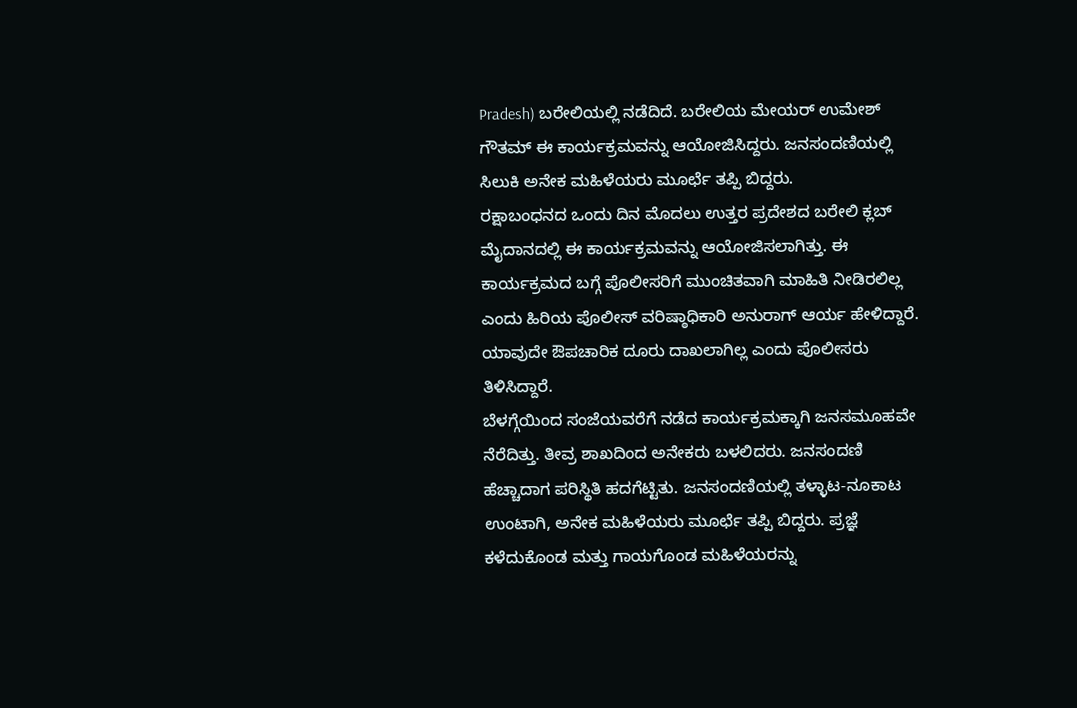Pradesh) ಬರೇಲಿಯಲ್ಲಿ ನಡೆದಿದೆ. ಬರೇಲಿಯ ಮೇಯರ್ ಉಮೇಶ್ ಗೌತಮ್ ಈ ಕಾರ್ಯಕ್ರಮವನ್ನು ಆಯೋಜಿಸಿದ್ದರು. ಜನಸಂದಣಿಯಲ್ಲಿ ಸಿಲುಕಿ ಅನೇಕ ಮಹಿಳೆಯರು ಮೂರ್ಛೆ ತಪ್ಪಿ ಬಿದ್ದರು.
ರಕ್ಷಾಬಂಧನದ ಒಂದು ದಿನ ಮೊದಲು ಉತ್ತರ ಪ್ರದೇಶದ ಬರೇಲಿ ಕ್ಲಬ್ ಮೈದಾನದಲ್ಲಿ ಈ ಕಾರ್ಯಕ್ರಮವನ್ನು ಆಯೋಜಿಸಲಾಗಿತ್ತು. ಈ ಕಾರ್ಯಕ್ರಮದ ಬಗ್ಗೆ ಪೊಲೀಸರಿಗೆ ಮುಂಚಿತವಾಗಿ ಮಾಹಿತಿ ನೀಡಿರಲಿಲ್ಲ ಎಂದು ಹಿರಿಯ ಪೊಲೀಸ್ ವರಿಷ್ಠಾಧಿಕಾರಿ ಅನುರಾಗ್ ಆರ್ಯ ಹೇಳಿದ್ದಾರೆ. ಯಾವುದೇ ಔಪಚಾರಿಕ ದೂರು ದಾಖಲಾಗಿಲ್ಲ ಎಂದು ಪೊಲೀಸರು ತಿಳಿಸಿದ್ದಾರೆ.
ಬೆಳಗ್ಗೆಯಿಂದ ಸಂಜೆಯವರೆಗೆ ನಡೆದ ಕಾರ್ಯಕ್ರಮಕ್ಕಾಗಿ ಜನಸಮೂಹವೇ ನೆರೆದಿತ್ತು. ತೀವ್ರ ಶಾಖದಿಂದ ಅನೇಕರು ಬಳಲಿದರು. ಜನಸಂದಣಿ ಹೆಚ್ಚಾದಾಗ ಪರಿಸ್ಥಿತಿ ಹದಗೆಟ್ಟಿತು. ಜನಸಂದಣಿಯಲ್ಲಿ ತಳ್ಳಾಟ-ನೂಕಾಟ ಉಂಟಾಗಿ, ಅನೇಕ ಮಹಿಳೆಯರು ಮೂರ್ಛೆ ತಪ್ಪಿ ಬಿದ್ದರು. ಪ್ರಜ್ಞೆ ಕಳೆದುಕೊಂಡ ಮತ್ತು ಗಾಯಗೊಂಡ ಮಹಿಳೆಯರನ್ನು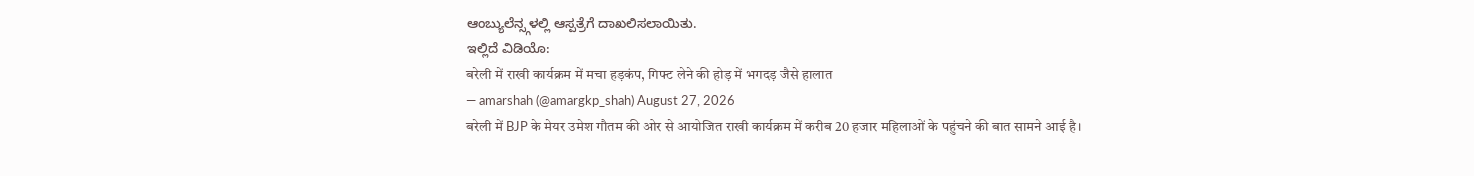ಆಂಬ್ಯುಲೆನ್ಸ್ಗಳಲ್ಲಿ ಆಸ್ಪತ್ರೆಗೆ ದಾಖಲಿಸಲಾಯಿತು.
ಇಲ್ಲಿದೆ ವಿಡಿಯೊ:
बरेली में राखी कार्यक्रम में मचा हड़कंप, गिफ्ट लेने की होड़ में भगदड़ जैसे हालात
— amarshah (@amargkp_shah) August 27, 2026
बरेली में BJP के मेयर उमेश गौतम की ओर से आयोजित राखी कार्यक्रम में करीब 20 हजार महिलाओं के पहुंचने की बात सामने आई है।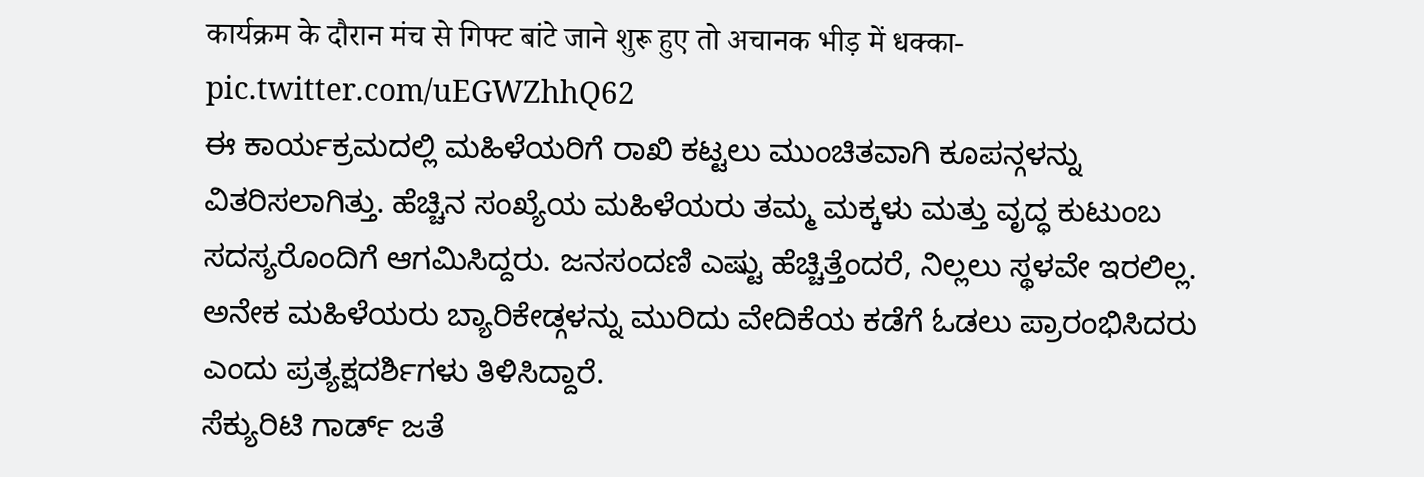कार्यक्रम के दौरान मंच से गिफ्ट बांटे जाने शुरू हुए तो अचानक भीड़ में धक्का- pic.twitter.com/uEGWZhhQ62
ಈ ಕಾರ್ಯಕ್ರಮದಲ್ಲಿ ಮಹಿಳೆಯರಿಗೆ ರಾಖಿ ಕಟ್ಟಲು ಮುಂಚಿತವಾಗಿ ಕೂಪನ್ಗಳನ್ನು ವಿತರಿಸಲಾಗಿತ್ತು. ಹೆಚ್ಚಿನ ಸಂಖ್ಯೆಯ ಮಹಿಳೆಯರು ತಮ್ಮ ಮಕ್ಕಳು ಮತ್ತು ವೃದ್ಧ ಕುಟುಂಬ ಸದಸ್ಯರೊಂದಿಗೆ ಆಗಮಿಸಿದ್ದರು. ಜನಸಂದಣಿ ಎಷ್ಟು ಹೆಚ್ಚಿತ್ತೆಂದರೆ, ನಿಲ್ಲಲು ಸ್ಥಳವೇ ಇರಲಿಲ್ಲ. ಅನೇಕ ಮಹಿಳೆಯರು ಬ್ಯಾರಿಕೇಡ್ಗಳನ್ನು ಮುರಿದು ವೇದಿಕೆಯ ಕಡೆಗೆ ಓಡಲು ಪ್ರಾರಂಭಿಸಿದರು ಎಂದು ಪ್ರತ್ಯಕ್ಷದರ್ಶಿಗಳು ತಿಳಿಸಿದ್ದಾರೆ.
ಸೆಕ್ಯುರಿಟಿ ಗಾರ್ಡ್ ಜತೆ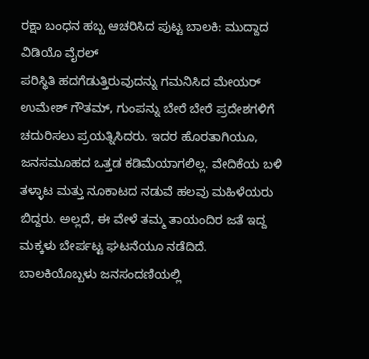ರಕ್ಷಾ ಬಂಧನ ಹಬ್ಬ ಆಚರಿಸಿದ ಪುಟ್ಟ ಬಾಲಕಿ: ಮುದ್ದಾದ ವಿಡಿಯೊ ವೈರಲ್
ಪರಿಸ್ಥಿತಿ ಹದಗೆಡುತ್ತಿರುವುದನ್ನು ಗಮನಿಸಿದ ಮೇಯರ್ ಉಮೇಶ್ ಗೌತಮ್, ಗುಂಪನ್ನು ಬೇರೆ ಬೇರೆ ಪ್ರದೇಶಗಳಿಗೆ ಚದುರಿಸಲು ಪ್ರಯತ್ನಿಸಿದರು. ಇದರ ಹೊರತಾಗಿಯೂ, ಜನಸಮೂಹದ ಒತ್ತಡ ಕಡಿಮೆಯಾಗಲಿಲ್ಲ. ವೇದಿಕೆಯ ಬಳಿ ತಳ್ಳಾಟ ಮತ್ತು ನೂಕಾಟದ ನಡುವೆ ಹಲವು ಮಹಿಳೆಯರು ಬಿದ್ದರು. ಅಲ್ಲದೆ, ಈ ವೇಳೆ ತಮ್ಮ ತಾಯಂದಿರ ಜತೆ ಇದ್ದ ಮಕ್ಕಳು ಬೇರ್ಪಟ್ಟ ಘಟನೆಯೂ ನಡೆದಿದೆ.
ಬಾಲಕಿಯೊಬ್ಬಳು ಜನಸಂದಣಿಯಲ್ಲಿ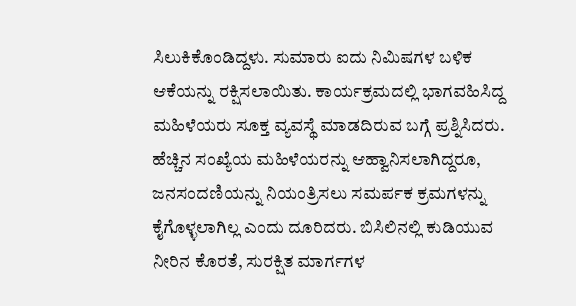ಸಿಲುಕಿಕೊಂಡಿದ್ದಳು. ಸುಮಾರು ಐದು ನಿಮಿಷಗಳ ಬಳಿಕ ಆಕೆಯನ್ನು ರಕ್ಷಿಸಲಾಯಿತು. ಕಾರ್ಯಕ್ರಮದಲ್ಲಿ ಭಾಗವಹಿಸಿದ್ದ ಮಹಿಳೆಯರು ಸೂಕ್ತ ವ್ಯವಸ್ಥೆ ಮಾಡದಿರುವ ಬಗ್ಗೆ ಪ್ರಶ್ನಿಸಿದರು. ಹೆಚ್ಚಿನ ಸಂಖ್ಯೆಯ ಮಹಿಳೆಯರನ್ನು ಆಹ್ವಾನಿಸಲಾಗಿದ್ದರೂ, ಜನಸಂದಣಿಯನ್ನು ನಿಯಂತ್ರಿಸಲು ಸಮರ್ಪಕ ಕ್ರಮಗಳನ್ನು ಕೈಗೊಳ್ಳಲಾಗಿಲ್ಲ ಎಂದು ದೂರಿದರು. ಬಿಸಿಲಿನಲ್ಲಿ ಕುಡಿಯುವ ನೀರಿನ ಕೊರತೆ, ಸುರಕ್ಷಿತ ಮಾರ್ಗಗಳ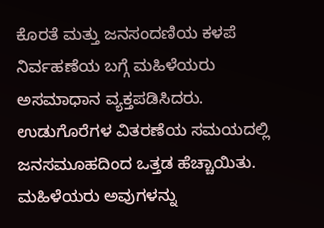ಕೊರತೆ ಮತ್ತು ಜನಸಂದಣಿಯ ಕಳಪೆ ನಿರ್ವಹಣೆಯ ಬಗ್ಗೆ ಮಹಿಳೆಯರು ಅಸಮಾಧಾನ ವ್ಯಕ್ತಪಡಿಸಿದರು.
ಉಡುಗೊರೆಗಳ ವಿತರಣೆಯ ಸಮಯದಲ್ಲಿ ಜನಸಮೂಹದಿಂದ ಒತ್ತಡ ಹೆಚ್ಚಾಯಿತು. ಮಹಿಳೆಯರು ಅವುಗಳನ್ನು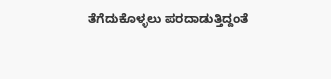ತೆಗೆದುಕೊಳ್ಳಲು ಪರದಾಡುತ್ತಿದ್ದಂತೆ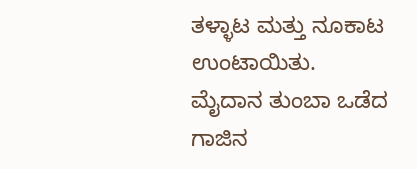ತಳ್ಳಾಟ ಮತ್ತು ನೂಕಾಟ ಉಂಟಾಯಿತು. ಮೈದಾನ ತುಂಬಾ ಒಡೆದ ಗಾಜಿನ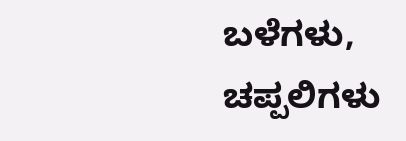ಬಳೆಗಳು, ಚಪ್ಪಲಿಗಳು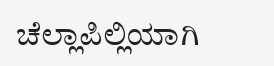ಚೆಲ್ಲಾಪಿಲ್ಲಿಯಾಗಿ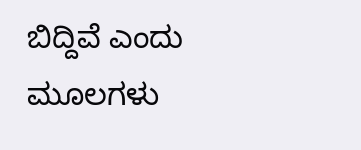ಬಿದ್ದಿವೆ ಎಂದು ಮೂಲಗಳು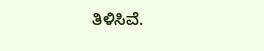ತಿಳಿಸಿವೆ.